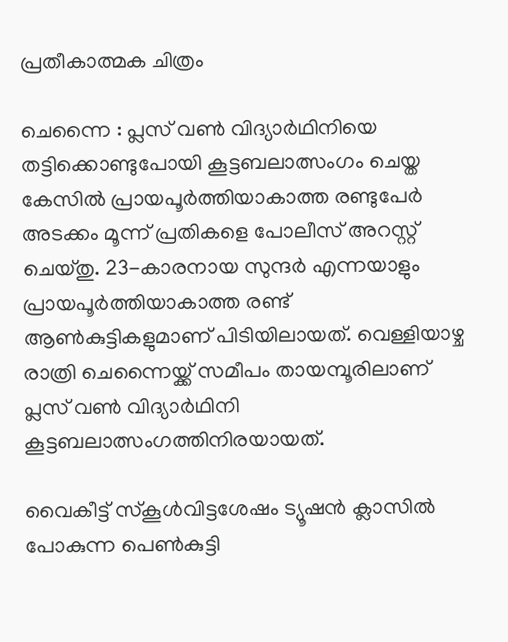പ്രതീകാത്മക ചിത്രം

ചെന്നൈ : പ്ലസ് വണ്‍ വിദ്യാര്‍ഥിനിയെ തട്ടിക്കൊണ്ടുപോയി കൂട്ടബലാത്സംഗം ചെയ്ത കേസില്‍ പ്രായപൂര്‍ത്തിയാകാത്ത രണ്ടുപേര്‍ അടക്കം മൂന്ന് പ്രതികളെ പോലീസ് അറസ്റ്റ് ചെയ്തു. 23-കാരനായ സുന്ദര്‍ എന്നയാളും പ്രായപൂര്‍ത്തിയാകാത്ത രണ്ട് ആണ്‍കുട്ടികളുമാണ് പിടിയിലായത്. വെള്ളിയാഴ്ച രാത്രി ചെന്നൈയ്ക്ക് സമീപം തായമ്പൂരിലാണ് പ്ലസ് വണ്‍ വിദ്യാര്‍ഥിനി കൂട്ടബലാത്സംഗത്തിനിരയായത്.

വൈകീട്ട് സ്‌കൂള്‍വിട്ടശേഷം ട്യൂഷന്‍ ക്ലാസില്‍ പോകുന്ന പെണ്‍കുട്ടി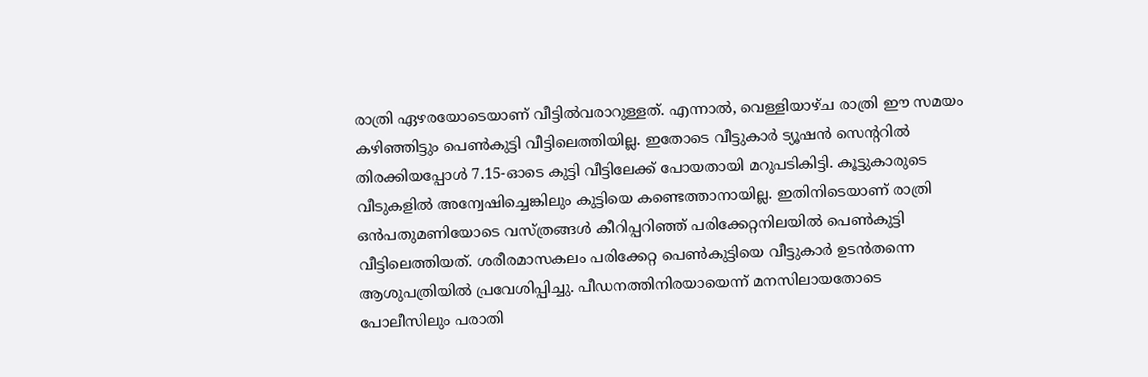രാത്രി ഏഴരയോടെയാണ് വീട്ടില്‍വരാറുള്ളത്. എന്നാല്‍, വെള്ളിയാഴ്ച രാത്രി ഈ സമയം കഴിഞ്ഞിട്ടും പെണ്‍കുട്ടി വീട്ടിലെത്തിയില്ല. ഇതോടെ വീട്ടുകാര്‍ ട്യൂഷന്‍ സെന്ററില്‍ തിരക്കിയപ്പോള്‍ 7.15-ഓടെ കുട്ടി വീട്ടിലേക്ക് പോയതായി മറുപടികിട്ടി. കൂട്ടുകാരുടെ വീടുകളില്‍ അന്വേഷിച്ചെങ്കിലും കുട്ടിയെ കണ്ടെത്താനായില്ല. ഇതിനിടെയാണ് രാത്രി ഒന്‍പതുമണിയോടെ വസ്ത്രങ്ങള്‍ കീറിപ്പറിഞ്ഞ് പരിക്കേറ്റനിലയില്‍ പെണ്‍കുട്ടി വീട്ടിലെത്തിയത്. ശരീരമാസകലം പരിക്കേറ്റ പെണ്‍കുട്ടിയെ വീട്ടുകാര്‍ ഉടന്‍തന്നെ ആശുപത്രിയില്‍ പ്രവേശിപ്പിച്ചു. പീഡനത്തിനിരയായെന്ന് മനസിലായതോടെ പോലീസിലും പരാതി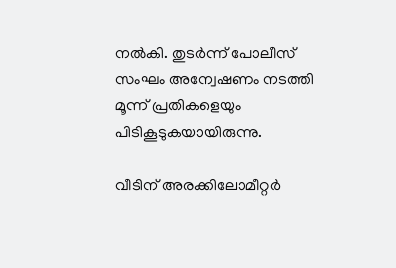നല്‍കി. തുടര്‍ന്ന് പോലീസ് സംഘം അന്വേഷണം നടത്തി മൂന്ന് പ്രതികളെയും പിടികൂടുകയായിരുന്നു.

വീടിന് അരക്കിലോമീറ്റര്‍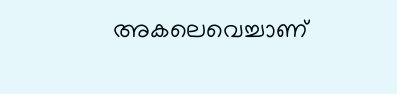അകലെവെച്ചാണ്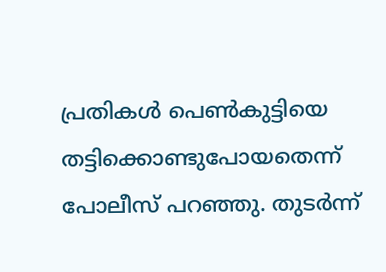പ്രതികള്‍ പെണ്‍കുട്ടിയെ തട്ടിക്കൊണ്ടുപോയതെന്ന് പോലീസ് പറഞ്ഞു. തുടര്‍ന്ന്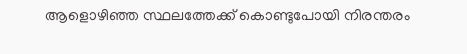ആളൊഴിഞ്ഞ സ്ഥലത്തേക്ക് കൊണ്ടുപോയി നിരന്തരം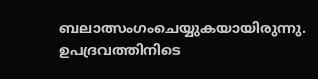ബലാത്സംഗംചെയ്യുകയായിരുന്നു. ഉപദ്രവത്തിനിടെ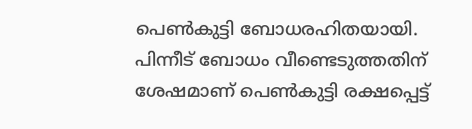പെണ്‍കുട്ടി ബോധരഹിതയായി. പിന്നീട് ബോധം വീണ്ടെടുത്തതിന് ശേഷമാണ് പെണ്‍കുട്ടി രക്ഷപ്പെട്ട്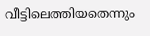വീട്ടിലെത്തിയതെന്നും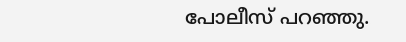പോലീസ് പറഞ്ഞു.